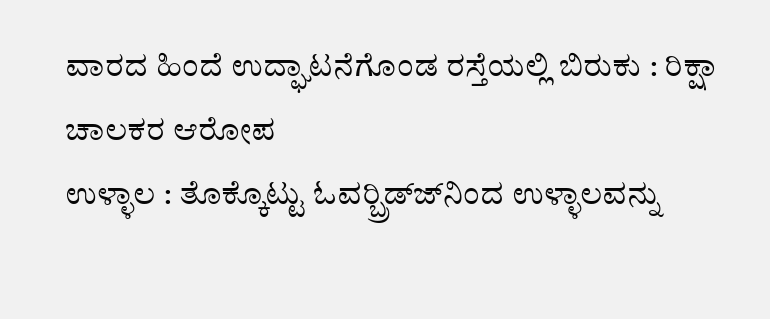ವಾರದ ಹಿಂದೆ ಉದ್ಘಾಟನೆಗೊಂಡ ರಸ್ತೆಯಲ್ಲಿ ಬಿರುಕು : ರಿಕ್ಷಾ ಚಾಲಕರ ಆರೋಪ
ಉಳ್ಳಾಲ : ತೊಕ್ಕೊಟ್ಟು ಓವರ್‍ಬ್ರಿಡ್ಜ್‍ನಿಂದ ಉಳ್ಳಾಲವನ್ನು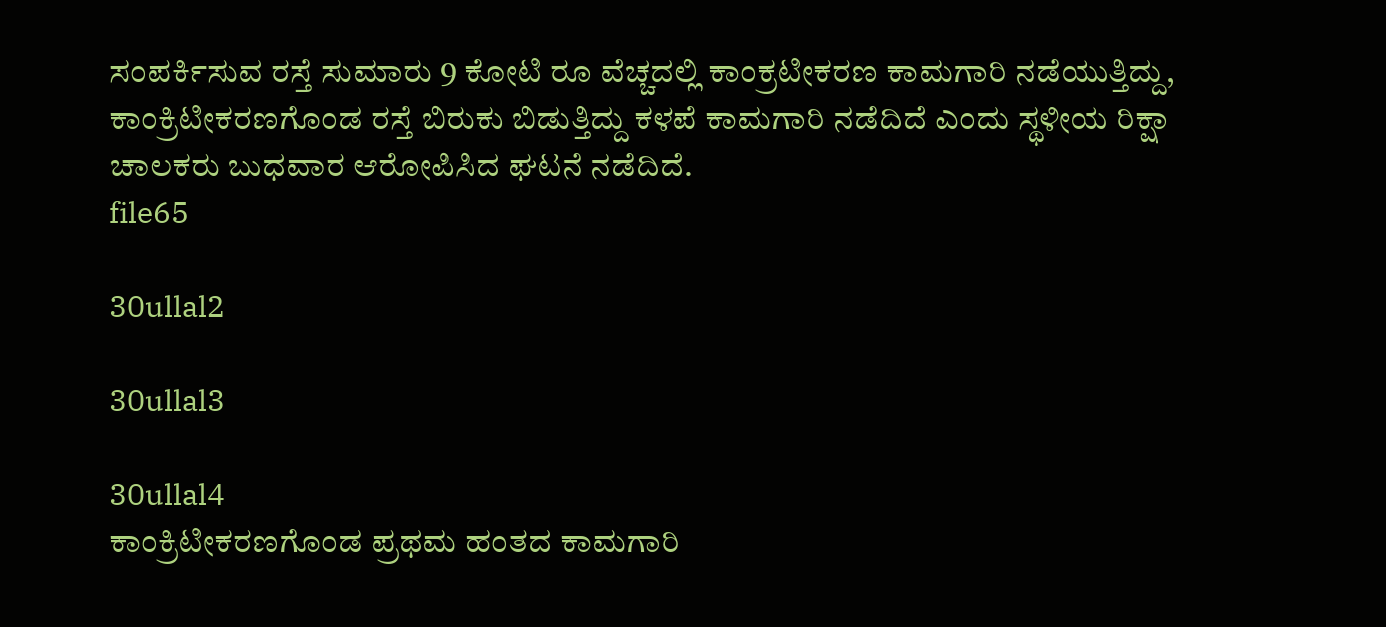ಸಂಪರ್ಕಿಸುವ ರಸ್ತೆ ಸುಮಾರು 9 ಕೋಟಿ ರೂ ವೆಚ್ಚದಲ್ಲಿ ಕಾಂಕ್ರಟೀಕರಣ ಕಾಮಗಾರಿ ನಡೆಯುತ್ತಿದ್ದು, ಕಾಂಕ್ರಿಟೀಕರಣಗೊಂಡ ರಸ್ತೆ ಬಿರುಕು ಬಿಡುತ್ತಿದ್ದು ಕಳಪೆ ಕಾಮಗಾರಿ ನಡೆದಿದೆ ಎಂದು ಸ್ಥಳೀಯ ರಿಕ್ಷಾ ಚಾಲಕರು ಬುಧವಾರ ಆರೋಪಿಸಿದ ಘಟನೆ ನಡೆದಿದೆ.
file65

30ullal2

30ullal3

30ullal4
ಕಾಂಕ್ರಿಟೀಕರಣಗೊಂಡ ಪ್ರಥಮ ಹಂತದ ಕಾಮಗಾರಿ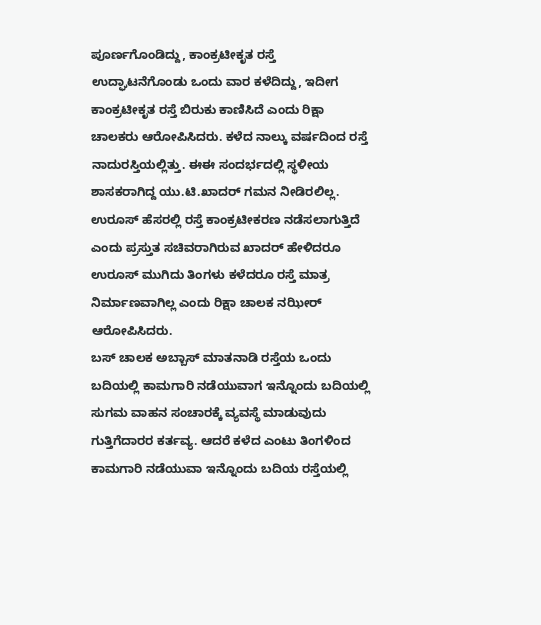ಪೂರ್ಣಗೊಂಡಿದ್ದು, ಕಾಂಕ್ರಟೀಕೃತ ರಸ್ತೆ ಉದ್ಘಾಟನೆಗೊಂಡು ಒಂದು ವಾರ ಕಳೆದಿದ್ದು, ಇದೀಗ ಕಾಂಕ್ರಟೀಕೃತ ರಸ್ತೆ ಬಿರುಕು ಕಾಣಿಸಿದೆ ಎಂದು ರಿಕ್ಷಾ ಚಾಲಕರು ಆರೋಪಿಸಿದರು. ಕಳೆದ ನಾಲ್ಕು ವರ್ಷದಿಂದ ರಸ್ತೆ ನಾದುರಸ್ತಿಯಲ್ಲಿತ್ತು. ಈಈ ಸಂದರ್ಭದಲ್ಲಿ ಸ್ಥಳೀಯ ಶಾಸಕರಾಗಿದ್ದ ಯು.ಟಿ.ಖಾದರ್ ಗಮನ ನೀಡಿರಲಿಲ್ಲ. ಉರೂಸ್ ಹೆಸರಲ್ಲಿ ರಸ್ತೆ ಕಾಂಕ್ರಟೀಕರಣ ನಡೆಸಲಾಗುತ್ತಿದೆ ಎಂದು ಪ್ರಸ್ತುತ ಸಚಿವರಾಗಿರುವ ಖಾದರ್ ಹೇಳಿದರೂ ಉರೂಸ್ ಮುಗಿದು ತಿಂಗಳು ಕಳೆದರೂ ರಸ್ತೆ ಮಾತ್ರ ನಿರ್ಮಾಣವಾಗಿಲ್ಲ ಎಂದು ರಿಕ್ಷಾ ಚಾಲಕ ನಝೀರ್ ಆರೋಪಿಸಿದರು.
ಬಸ್ ಚಾಲಕ ಅಬ್ಬಾಸ್ ಮಾತನಾಡಿ ರಸ್ತೆಯ ಒಂದು ಬದಿಯಲ್ಲಿ ಕಾಮಗಾರಿ ನಡೆಯುವಾಗ ಇನ್ನೊಂದು ಬದಿಯಲ್ಲಿ ಸುಗಮ ವಾಹನ ಸಂಚಾರಕ್ಕೆ ವ್ಯವಸ್ಥೆ ಮಾಡುವುದು ಗುತ್ತಿಗೆದಾರರ ಕರ್ತವ್ಯ. ಆದರೆ ಕಳೆದ ಎಂಟು ತಿಂಗಳಿಂದ ಕಾಮಗಾರಿ ನಡೆಯುವಾ ಇನ್ನೊಂದು ಬದಿಯ ರಸ್ತೆಯಲ್ಲಿ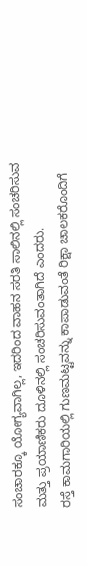ಸಂಚಾರಕ್ಕೂ ಯೋಗ್ಯವಾಗಿಲ್ಲ, ಇದರಿಂದ ವಾಹನ ಸರತಿ ಸಾಲಿನಲ್ಲಿ ಸಂಚರಿಸುವ ಮತ್ತು ಪ್ರಯಾಣಿಕರು ದೂಳಿನಲ್ಲಿ ಸಂಚರಿಸುವಂತಾಗಿದೆ ಎಂದರು.
ರಸ್ತೆ ಕಾಮಗಾರಿಯಲ್ಲಿ ಗುಣಮಟ್ಟವನ್ನು ಕಾಪಾಡುವಂತೆ ರಿಕ್ಷಾ ಚಾಲಕರೊಂದಿಗೆ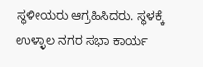ಸ್ಥಳೀಯರು ಆಗ್ರಹಿಸಿದರು. ಸ್ಥಳಕ್ಕೆ ಉಳ್ಳಾಲ ನಗರ ಸಭಾ ಕಾರ್ಯ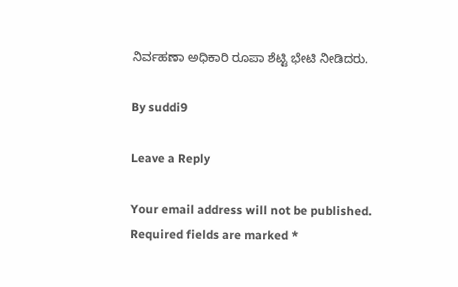ನಿರ್ವಹಣಾ ಅಧಿಕಾರಿ ರೂಪಾ ಶೆಟ್ಟಿ ಭೇಟಿ ನೀಡಿದರು.

By suddi9

Leave a Reply

Your email address will not be published. Required fields are marked *